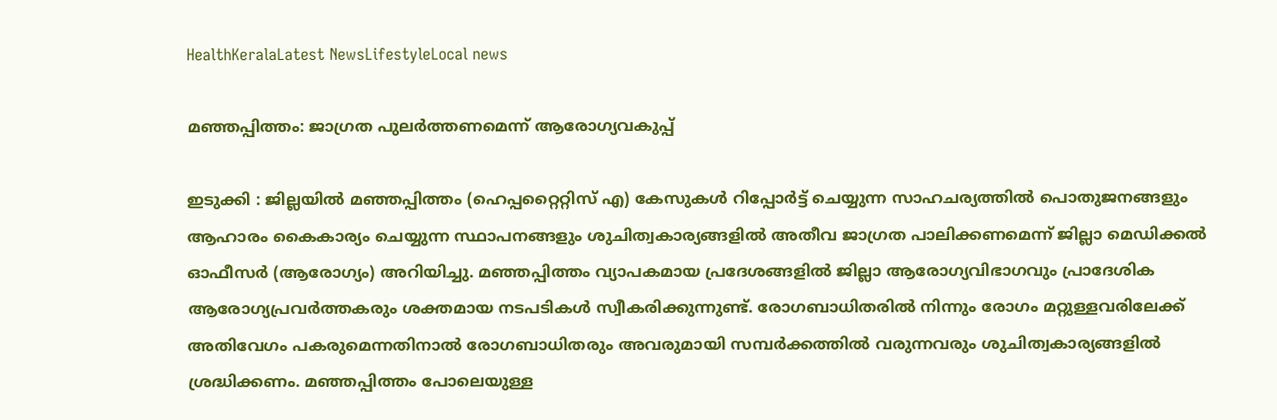HealthKeralaLatest NewsLifestyleLocal news

മഞ്ഞപ്പിത്തം: ജാഗ്രത പുലര്‍ത്തണമെന്ന് ആരോഗ്യവകുപ്പ്

ഇടുക്കി : ജില്ലയില്‍ മഞ്ഞപ്പിത്തം (ഹെപ്പറ്റൈറ്റിസ് എ) കേസുകള്‍ റിപ്പോര്‍ട്ട് ചെയ്യുന്ന സാഹചര്യത്തില്‍ പൊതുജനങ്ങളും ആഹാരം കൈകാര്യം ചെയ്യുന്ന സ്ഥാപനങ്ങളും ശുചിത്വകാര്യങ്ങളില്‍ അതീവ ജാഗ്രത പാലിക്കണമെന്ന് ജില്ലാ മെഡിക്കല്‍ ഓഫീസര്‍ (ആരോഗ്യം) അറിയിച്ചു. മഞ്ഞപ്പിത്തം വ്യാപകമായ പ്രദേശങ്ങളില്‍ ജില്ലാ ആരോഗ്യവിഭാഗവും പ്രാദേശിക ആരോഗ്യപ്രവര്‍ത്തകരും ശക്തമായ നടപടികള്‍ സ്വീകരിക്കുന്നുണ്ട്. രോഗബാധിതരില്‍ നിന്നും രോഗം മറ്റുള്ളവരിലേക്ക് അതിവേഗം പകരുമെന്നതിനാല്‍ രോഗബാധിതരും അവരുമായി സമ്പര്‍ക്കത്തില്‍ വരുന്നവരും ശുചിത്വകാര്യങ്ങളില്‍ ശ്രദ്ധിക്കണം. മഞ്ഞപ്പിത്തം പോലെയുള്ള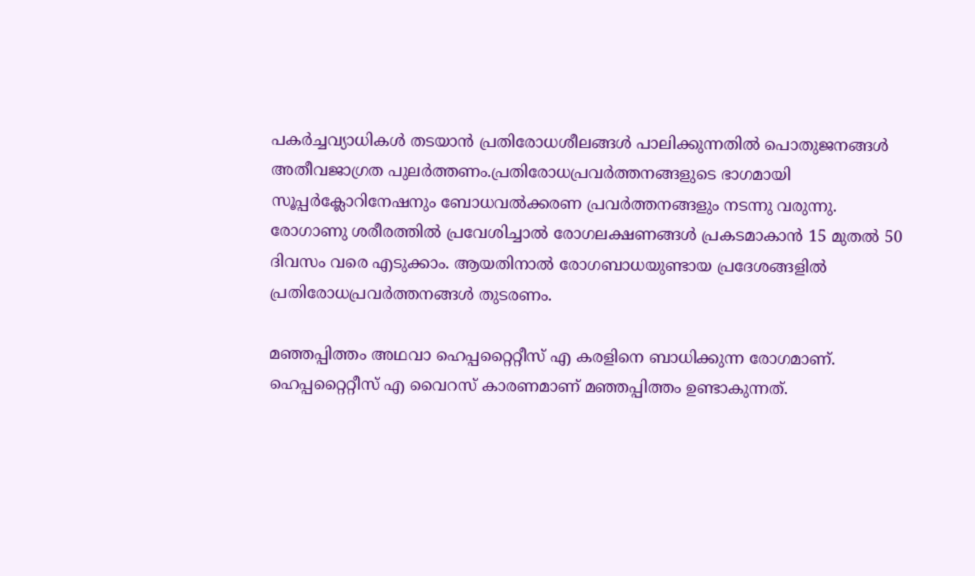പകര്‍ച്ചവ്യാധികള്‍ തടയാന്‍ പ്രതിരോധശീലങ്ങള്‍ പാലിക്കുന്നതില്‍ പൊതുജനങ്ങള്‍ അതീവജാഗ്രത പുലര്‍ത്തണം.പ്രതിരോധപ്രവര്‍ത്തനങ്ങളുടെ ഭാഗമായി സൂപ്പര്‍ക്ലോറിനേഷനും ബോധവല്‍ക്കരണ പ്രവര്‍ത്തനങ്ങളും നടന്നു വരുന്നു.  രോഗാണു ശരീരത്തില്‍ പ്രവേശിച്ചാല്‍ രോഗലക്ഷണങ്ങള്‍ പ്രകടമാകാന്‍ 15 മുതല്‍ 50 ദിവസം വരെ എടുക്കാം. ആയതിനാല്‍ രോഗബാധയുണ്ടായ പ്രദേശങ്ങളില്‍ പ്രതിരോധപ്രവര്‍ത്തനങ്ങള്‍ തുടരണം.

മഞ്ഞപ്പിത്തം അഥവാ ഹെപ്പറ്റൈറ്റീസ് എ കരളിനെ ബാധിക്കുന്ന രോഗമാണ്. ഹെപ്പറ്റൈറ്റീസ് എ വൈറസ് കാരണമാണ് മഞ്ഞപ്പിത്തം ഉണ്ടാകുന്നത്.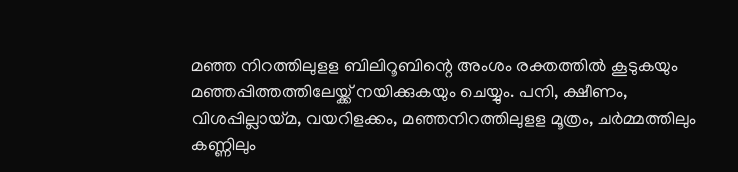മഞ്ഞ നിറത്തിലുളള ബിലിറൂബിന്റെ അംശം രക്തത്തില്‍ കൂടുകയും മഞ്ഞപ്പിത്തത്തിലേയ്ക്ക് നയിക്കുകയും ചെയ്യും. പനി, ക്ഷീണം, വിശപ്പില്ലായ്മ, വയറിളക്കം, മഞ്ഞനിറത്തിലുളള മൂത്രം, ചര്‍മ്മത്തിലും കണ്ണിലും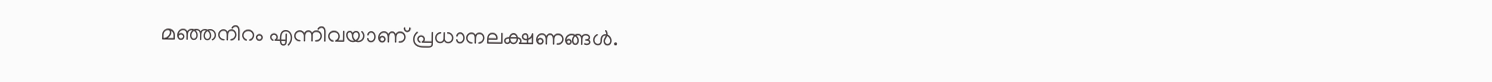മഞ്ഞനിറം എന്നിവയാണ് പ്രധാനലക്ഷണങ്ങള്‍.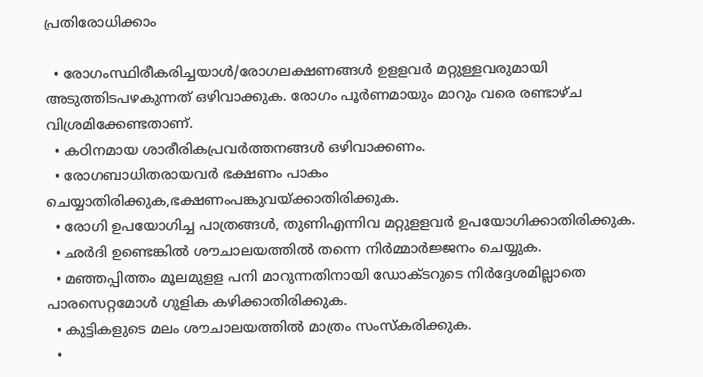പ്രതിരോധിക്കാം

  • രോഗംസ്ഥിരീകരിച്ചയാള്‍/രോഗലക്ഷണങ്ങള്‍ ഉളളവര്‍ മറ്റുള്ളവരുമായി അടുത്തിടപഴകുന്നത് ഒഴിവാക്കുക. രോഗം പൂര്‍ണമായും മാറും വരെ രണ്ടാഴ്ച വിശ്രമിക്കേണ്ടതാണ്.
  • കഠിനമായ ശാരീരികപ്രവര്‍ത്തനങ്ങള്‍ ഒഴിവാക്കണം.
  • രോഗബാധിതരായവര്‍ ഭക്ഷണം പാകം ചെയ്യാതിരിക്കുക,ഭക്ഷണംപങ്കുവയ്ക്കാതിരിക്കുക.
  • രോഗി ഉപയോഗിച്ച പാത്രങ്ങള്‍, തുണിഎന്നിവ മറ്റുളളവര്‍ ഉപയോഗിക്കാതിരിക്കുക.
  • ഛര്‍ദി ഉണ്ടെങ്കില്‍ ശൗചാലയത്തില്‍ തന്നെ നിര്‍മ്മാര്‍ജ്ജനം ചെയ്യുക.
  • മഞ്ഞപ്പിത്തം മൂലമുളള പനി മാറുന്നതിനായി ഡോക്ടറുടെ നിര്‍ദ്ദേശമില്ലാതെ പാരസെറ്റമോള്‍ ഗുളിക കഴിക്കാതിരിക്കുക.
  • കുട്ടികളുടെ മലം ശൗചാലയത്തില്‍ മാത്രം സംസ്‌കരിക്കുക.
  •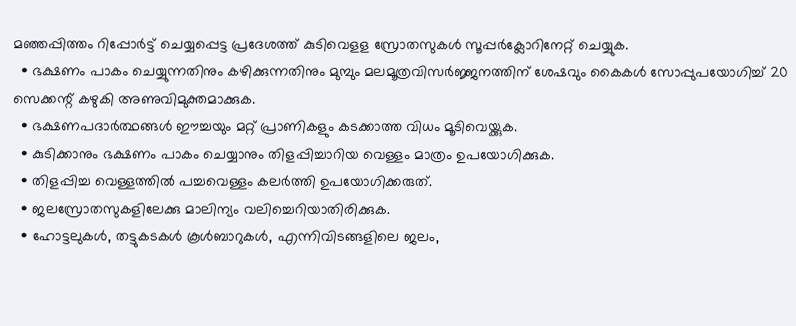മഞ്ഞപ്പിത്തം റിപ്പോര്‍ട്ട് ചെയ്യപ്പെട്ട പ്രദേശത്ത് കുടിവെളള സ്രോതസുകള്‍ സൂപ്പര്‍ക്ലോറിനേറ്റ് ചെയ്യുക.
  • ഭക്ഷണം പാകം ചെയ്യുന്നതിനും കഴിക്കുന്നതിനും മുമ്പും മലമൂത്രവിസര്‍ജ്ജനത്തിന് ശേഷവും കൈകള്‍ സോപ്പുപയോഗിച്ച് 20 സെക്കന്റ് കഴുകി അണുവിമുക്തമാക്കുക.
  • ഭക്ഷണപദാര്‍ത്ഥങ്ങള്‍ ഈച്ചയും മറ്റ് പ്രാണികളും കടക്കാത്ത വിധം മൂടിവെയ്ക്കുക.
  • കുടിക്കാനും ഭക്ഷണം പാകം ചെയ്യാനും തിളപ്പിച്ചാറിയ വെള്ളം മാത്രം ഉപയോഗിക്കുക.
  • തിളപ്പിച്ച വെള്ളത്തില്‍ പച്ചവെള്ളം കലര്‍ത്തി ഉപയോഗിക്കരുത്.
  • ജലസ്രോതസുകളിലേക്കു മാലിന്യം വലിച്ചെറിയാതിരിക്കുക.
  • ഹോട്ടലുകള്‍, തട്ടുകടകള്‍ കൂള്‍ബാറുകള്‍, എന്നിവിടങ്ങളിലെ ജലം,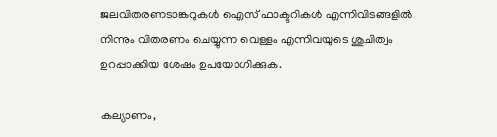ജലവിതരണടാങ്കറുകള്‍ ഐസ് ഫാക്ടറികള്‍ എന്നിവിടങ്ങളില്‍ നിന്നും വിതരണം ചെയ്യുന്ന വെള്ളം എന്നിവയുടെ ശുചിത്വം ഉറപ്പാക്കിയ ശേഷം ഉപയോഗിക്കുക.

കല്യാണം,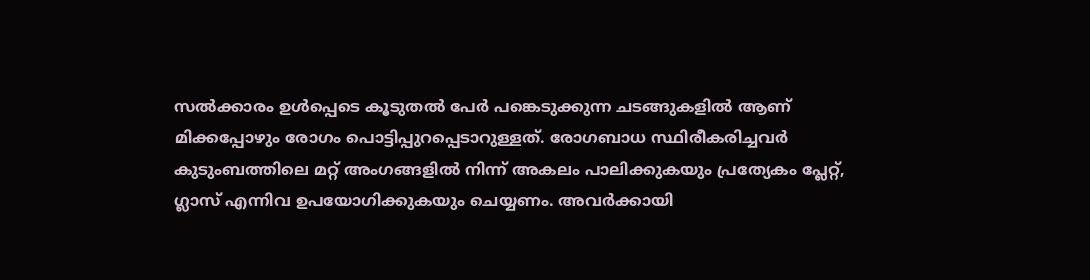സല്‍ക്കാരം ഉള്‍പ്പെടെ കൂടുതല്‍ പേര്‍ പങ്കെടുക്കുന്ന ചടങ്ങുകളില്‍ ആണ് മിക്കപ്പോഴും രോഗം പൊട്ടിപ്പുറപ്പെടാറുള്ളത്. രോഗബാധ സ്ഥിരീകരിച്ചവര്‍ കുടുംബത്തിലെ മറ്റ് അംഗങ്ങളില്‍ നിന്ന് അകലം പാലിക്കുകയും പ്രത്യേകം പ്ലേറ്റ്, ഗ്ലാസ് എന്നിവ ഉപയോഗിക്കുകയും ചെയ്യണം. അവര്‍ക്കായി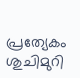പ്രത്യേകം ശുചിമുറി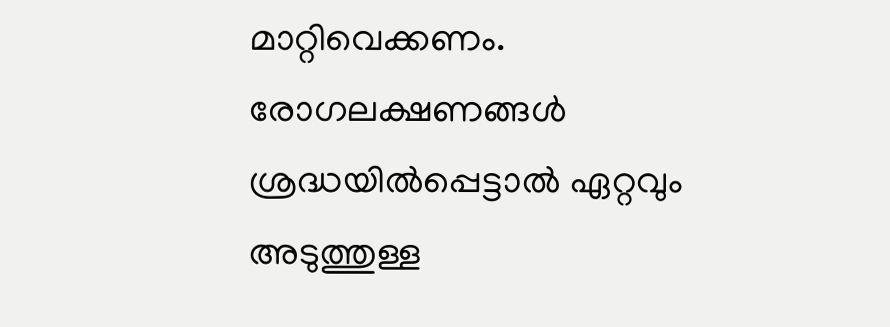മാറ്റിവെക്കണം. രോഗലക്ഷണങ്ങള്‍ ശ്രദ്ധയില്‍പ്പെട്ടാല്‍ ഏറ്റവും അടുത്തുള്ള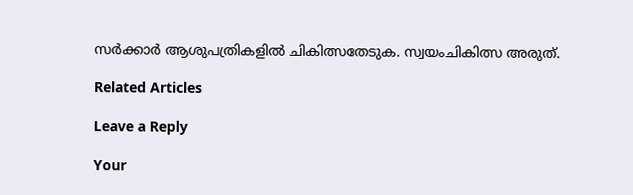സര്‍ക്കാര്‍ ആശുപത്രികളില്‍ ചികിത്സതേടുക. സ്വയംചികിത്സ അരുത്.

Related Articles

Leave a Reply

Your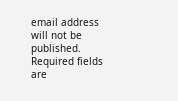email address will not be published. Required fields are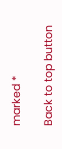marked *

Back to top button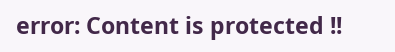error: Content is protected !!